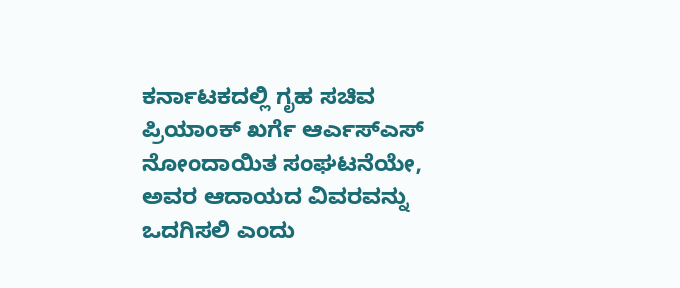ಕರ್ನಾಟಕದಲ್ಲಿ ಗೃಹ ಸಚಿವ ಪ್ರಿಯಾಂಕ್ ಖರ್ಗೆ ಆರ್ಎಸ್ಎಸ್ ನೋಂದಾಯಿತ ಸಂಘಟನೆಯೇ, ಅವರ ಆದಾಯದ ವಿವರವನ್ನು ಒದಗಿಸಲಿ ಎಂದು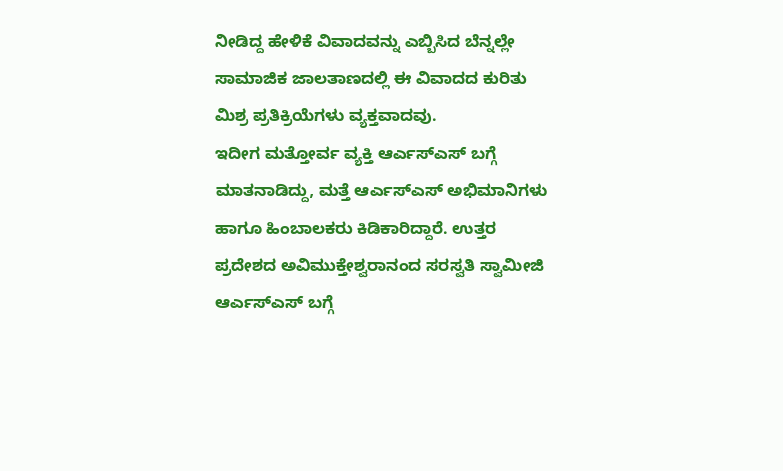ನೀಡಿದ್ದ ಹೇಳಿಕೆ ವಿವಾದವನ್ನು ಎಬ್ಬಿಸಿದ ಬೆನ್ನಲ್ಲೇ ಸಾಮಾಜಿಕ ಜಾಲತಾಣದಲ್ಲಿ ಈ ವಿವಾದದ ಕುರಿತು ಮಿಶ್ರ ಪ್ರತಿಕ್ರಿಯೆಗಳು ವ್ಯಕ್ತವಾದವು.
ಇದೀಗ ಮತ್ತೋರ್ವ ವ್ಯಕ್ತಿ ಆರ್ಎಸ್ಎಸ್ ಬಗ್ಗೆ ಮಾತನಾಡಿದ್ದು, ಮತ್ತೆ ಆರ್ಎಸ್ಎಸ್ ಅಭಿಮಾನಿಗಳು ಹಾಗೂ ಹಿಂಬಾಲಕರು ಕಿಡಿಕಾರಿದ್ದಾರೆ. ಉತ್ತರ ಪ್ರದೇಶದ ಅವಿಮುಕ್ತೇಶ್ವರಾನಂದ ಸರಸ್ವತಿ ಸ್ವಾಮೀಜಿ ಆರ್ಎಸ್ಎಸ್ ಬಗ್ಗೆ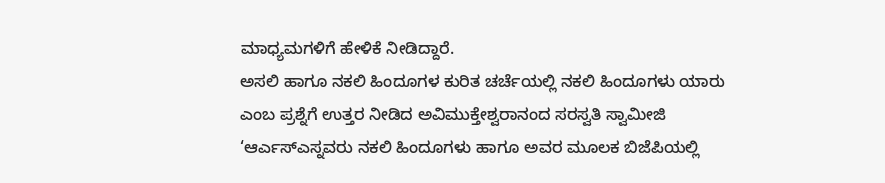ಮಾಧ್ಯಮಗಳಿಗೆ ಹೇಳಿಕೆ ನೀಡಿದ್ದಾರೆ.
ಅಸಲಿ ಹಾಗೂ ನಕಲಿ ಹಿಂದೂಗಳ ಕುರಿತ ಚರ್ಚೆಯಲ್ಲಿ ನಕಲಿ ಹಿಂದೂಗಳು ಯಾರು ಎಂಬ ಪ್ರಶ್ನೆಗೆ ಉತ್ತರ ನೀಡಿದ ಅವಿಮುಕ್ತೇಶ್ವರಾನಂದ ಸರಸ್ವತಿ ಸ್ವಾಮೀಜಿ ‘ಆರ್ಎಸ್ಎಸ್ನವರು ನಕಲಿ ಹಿಂದೂಗಳು ಹಾಗೂ ಅವರ ಮೂಲಕ ಬಿಜೆಪಿಯಲ್ಲಿ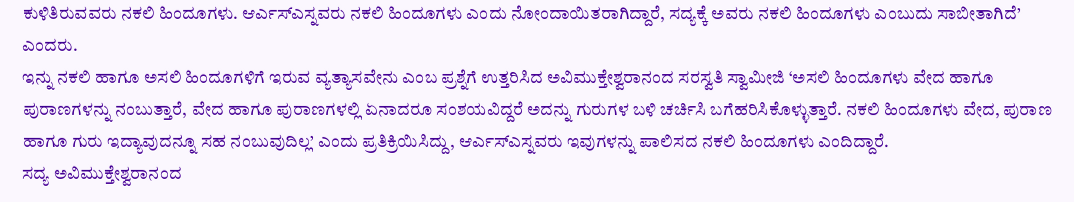ಕುಳಿತಿರುವವರು ನಕಲಿ ಹಿಂದೂಗಳು. ಆರ್ಎಸ್ಎಸ್ನವರು ನಕಲಿ ಹಿಂದೂಗಳು ಎಂದು ನೋಂದಾಯಿತರಾಗಿದ್ದಾರೆ, ಸದ್ಯಕ್ಕೆ ಅವರು ನಕಲಿ ಹಿಂದೂಗಳು ಎಂಬುದು ಸಾಬೀತಾಗಿದೆ’ ಎಂದರು.
ಇನ್ನು ನಕಲಿ ಹಾಗೂ ಅಸಲಿ ಹಿಂದೂಗಳಿಗೆ ಇರುವ ವ್ಯತ್ಯಾಸವೇನು ಎಂಬ ಪ್ರಶ್ನೆಗೆ ಉತ್ತರಿಸಿದ ಅವಿಮುಕ್ತೇಶ್ವರಾನಂದ ಸರಸ್ವತಿ ಸ್ವಾಮೀಜಿ ‘ಅಸಲಿ ಹಿಂದೂಗಳು ವೇದ ಹಾಗೂ ಪುರಾಣಗಳನ್ನು ನಂಬುತ್ತಾರೆ, ವೇದ ಹಾಗೂ ಪುರಾಣಗಳಲ್ಲಿ ಏನಾದರೂ ಸಂಶಯವಿದ್ದರೆ ಅದನ್ನು ಗುರುಗಳ ಬಳಿ ಚರ್ಚಿಸಿ ಬಗೆಹರಿಸಿಕೊಳ್ಳುತ್ತಾರೆ. ನಕಲಿ ಹಿಂದೂಗಳು ವೇದ, ಪುರಾಣ ಹಾಗೂ ಗುರು ಇದ್ಯಾವುದನ್ನೂ ಸಹ ನಂಬುವುದಿಲ್ಲ’ ಎಂದು ಪ್ರತಿಕ್ರಿಯಿಸಿದ್ದು, ಆರ್ಎಸ್ಎಸ್ನವರು ಇವುಗಳನ್ನು ಪಾಲಿಸದ ನಕಲಿ ಹಿಂದೂಗಳು ಎಂದಿದ್ದಾರೆ.
ಸದ್ಯ ಅವಿಮುಕ್ತೇಶ್ವರಾನಂದ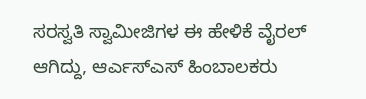ಸರಸ್ವತಿ ಸ್ವಾಮೀಜಿಗಳ ಈ ಹೇಳಿಕೆ ವೈರಲ್ ಆಗಿದ್ದು, ಆರ್ಎಸ್ಎಸ್ ಹಿಂಬಾಲಕರು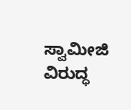ಸ್ವಾಮೀಜಿ ವಿರುದ್ಧ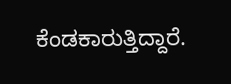ಕೆಂಡಕಾರುತ್ತಿದ್ದಾರೆ.